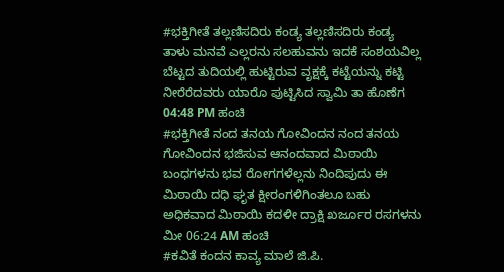#ಭಕ್ತಿಗೀತೆ ತಲ್ಲಣಿಸದಿರು ಕಂಡ್ಯ ತಲ್ಲಣಿಸದಿರು ಕಂಡ್ಯ ತಾಳು ಮನವೆ ಎಲ್ಲರನು ಸಲಹುವನು ಇದಕೆ ಸಂಶಯವಿಲ್ಲ ಬೆಟ್ಟದ ತುದಿಯಲ್ಲಿ ಹುಟ್ಟಿರುವ ವೃಕ್ಷಕ್ಕೆ ಕಟ್ಟೆಯನ್ನು ಕಟ್ಟಿ ನೀರೆರೆದವರು ಯಾರೊ ಪುಟ್ಟಿಸಿದ ಸ್ವಾಮಿ ತಾ ಹೊಣೆಗ 04:48 PM ಹಂಚಿ
#ಭಕ್ತಿಗೀತೆ ನಂದ ತನಯ ಗೋವಿಂದನ ನಂದ ತನಯ ಗೋವಿಂದನ ಭಜಿಸುವ ಆನಂದವಾದ ಮಿಠಾಯಿ ಬಂಧಗಳನು ಭವ ರೋಗಗಳೆಲ್ಲನು ನಿಂದಿಪುದು ಈ ಮಿಠಾಯಿ ದಧಿ ಘೃತ ಕ್ಷೀರಂಗಳಿಗಿಂತಲೂ ಬಹು ಅಧಿಕವಾದ ಮಿಠಾಯಿ ಕದಳೀ ದ್ರಾಕ್ಷಿ ಖರ್ಜೂರ ರಸಗಳನು ಮೀ 06:24 AM ಹಂಚಿ
#ಕವಿತೆ ಕಂದನ ಕಾವ್ಯ ಮಾಲೆ ಜಿ.ಪಿ.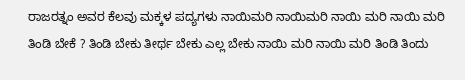ರಾಜರತ್ನಂ ಅವರ ಕೆಲವು ಮಕ್ಕಳ ಪದ್ಯಗಳು ನಾಯಿಮರಿ ನಾಯಿಮರಿ ನಾಯಿ ಮರಿ ನಾಯಿ ಮರಿ ತಿಂಡಿ ಬೇಕೆ ? ತಿಂಡಿ ಬೇಕು ತೀರ್ಥ ಬೇಕು ಎಲ್ಲ ಬೇಕು ನಾಯಿ ಮರಿ ನಾಯಿ ಮರಿ ತಿಂಡಿ ತಿಂದು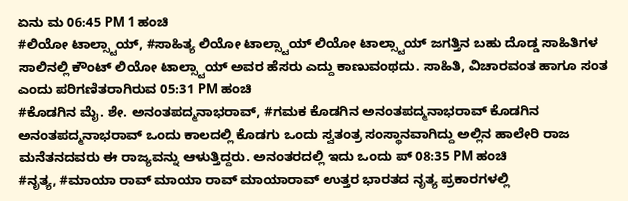ಏನು ಮ 06:45 PM 1 ಹಂಚಿ
#ಲಿಯೋ ಟಾಲ್ಸ್ಟಾಯ್, #ಸಾಹಿತ್ಯ ಲಿಯೋ ಟಾಲ್ಸ್ಟಾಯ್ ಲಿಯೋ ಟಾಲ್ಸ್ಟಾಯ್ ಜಗತ್ತಿನ ಬಹು ದೊಡ್ಡ ಸಾಹಿತಿಗಳ ಸಾಲಿನಲ್ಲಿ ಕೌಂಟ್ ಲಿಯೋ ಟಾಲ್ಸ್ಟಾಯ್ ಅವರ ಹೆಸರು ಎದ್ದು ಕಾಣುವಂಥದು. ಸಾಹಿತಿ, ವಿಚಾರವಂತ ಹಾಗೂ ಸಂತ ಎಂದು ಪರಿಗಣಿತರಾಗಿರುವ 05:31 PM ಹಂಚಿ
#ಕೊಡಗಿನ ಮೈ. ಶೇ. ಅನಂತಪದ್ಮನಾಭರಾವ್, #ಗಮಕ ಕೊಡಗಿನ ಅನಂತಪದ್ಮನಾಭರಾವ್ ಕೊಡಗಿನ ಅನಂತಪದ್ಮನಾಭರಾವ್ ಒಂದು ಕಾಲದಲ್ಲಿ ಕೊಡಗು ಒಂದು ಸ್ವತಂತ್ರ ಸಂಸ್ಥಾನವಾಗಿದ್ದು ಅಲ್ಲಿನ ಹಾಲೇರಿ ರಾಜ ಮನೆತನದವರು ಈ ರಾಜ್ಯವನ್ನು ಆಳುತ್ತಿದ್ದರು. ಅನಂತರದಲ್ಲಿ ಇದು ಒಂದು ಪ್ 08:35 PM ಹಂಚಿ
#ನೃತ್ಯ, #ಮಾಯಾ ರಾವ್ ಮಾಯಾ ರಾವ್ ಮಾಯಾರಾವ್ ಉತ್ತರ ಭಾರತದ ನೃತ್ಯ ಪ್ರಕಾರಗಳಲ್ಲಿ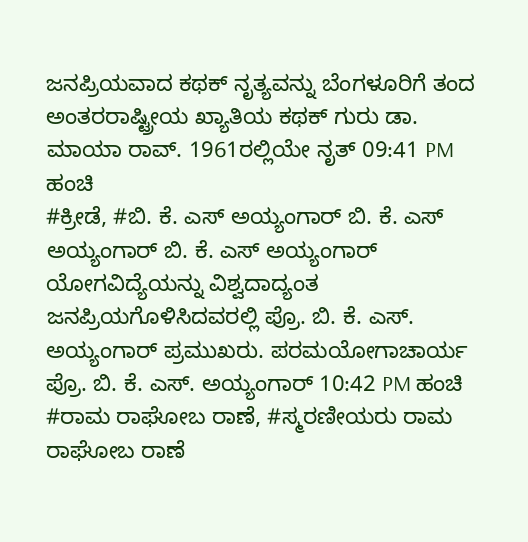ಜನಪ್ರಿಯವಾದ ಕಥಕ್ ನೃತ್ಯವನ್ನು ಬೆಂಗಳೂರಿಗೆ ತಂದ ಅಂತರರಾಷ್ಟ್ರೀಯ ಖ್ಯಾತಿಯ ಕಥಕ್ ಗುರು ಡಾ. ಮಾಯಾ ರಾವ್. 1961ರಲ್ಲಿಯೇ ನೃತ್ 09:41 PM ಹಂಚಿ
#ಕ್ರೀಡೆ, #ಬಿ. ಕೆ. ಎಸ್ ಅಯ್ಯಂಗಾರ್ ಬಿ. ಕೆ. ಎಸ್ ಅಯ್ಯಂಗಾರ್ ಬಿ. ಕೆ. ಎಸ್ ಅಯ್ಯಂಗಾರ್ ಯೋಗವಿದ್ಯೆಯನ್ನು ವಿಶ್ವದಾದ್ಯಂತ ಜನಪ್ರಿಯಗೊಳಿಸಿದವರಲ್ಲಿ ಪ್ರೊ. ಬಿ. ಕೆ. ಎಸ್. ಅಯ್ಯಂಗಾರ್ ಪ್ರಮುಖರು. ಪರಮಯೋಗಾಚಾರ್ಯ ಪ್ರೊ. ಬಿ. ಕೆ. ಎಸ್. ಅಯ್ಯಂಗಾರ್ 10:42 PM ಹಂಚಿ
#ರಾಮ ರಾಘೋಬ ರಾಣೆ, #ಸ್ಮರಣೀಯರು ರಾಮ ರಾಘೋಬ ರಾಣೆ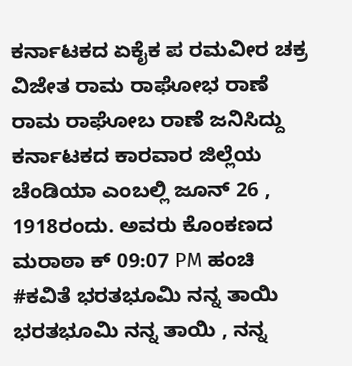ಕರ್ನಾಟಕದ ಏಕೈಕ ಪ ರಮವೀರ ಚಕ್ರ ವಿಜೇತ ರಾಮ ರಾಘೋಭ ರಾಣೆ ರಾಮ ರಾಘೋಬ ರಾಣೆ ಜನಿಸಿದ್ದು ಕರ್ನಾಟಕದ ಕಾರವಾರ ಜಿಲ್ಲೆಯ ಚೆಂಡಿಯಾ ಎಂಬಲ್ಲಿ ಜೂನ್ 26 , 1918ರಂದು. ಅವರು ಕೊಂಕಣದ ಮರಾಠಾ ಕ್ 09:07 PM ಹಂಚಿ
#ಕವಿತೆ ಭರತಭೂಮಿ ನನ್ನ ತಾಯಿ ಭರತಭೂಮಿ ನನ್ನ ತಾಯಿ , ನನ್ನ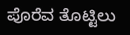ಪೊರೆವ ತೊಟ್ಟಿಲು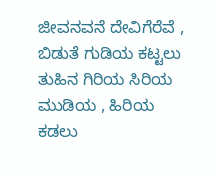ಜೀವನವನೆ ದೇವಿಗೆರೆವೆ , ಬಿಡುತೆ ಗುಡಿಯ ಕಟ್ಟಲು ತುಹಿನ ಗಿರಿಯ ಸಿರಿಯ ಮುಡಿಯ , ಹಿರಿಯ ಕಡಲು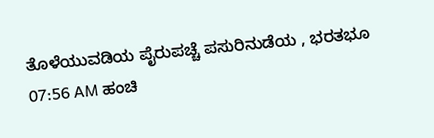ತೊಳೆಯುವಡಿಯ ಪೈರುಪಚ್ಚೆ ಪಸುರಿನುಡೆಯ , ಭರತಭೂ 07:56 AM ಹಂಚಿ